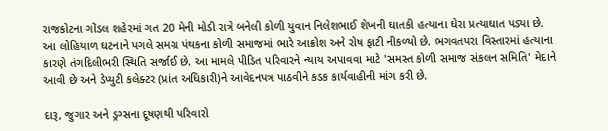રાજકોટના ગોંડલ શહેરમાં ગત 20 મેની મોડી રાત્રે બનેલી કોળી યુવાન નિલેશભાઈ શેખની ઘાતકી હત્યાના ઘેરા પ્રત્યાઘાત પડ્યા છે. આ લોહિયાળ ઘટનાને પગલે સમગ્ર પંથકના કોળી સમાજમાં ભારે આક્રોશ અને રોષ ફાટી નીકળ્યો છે. ભગવતપરા વિસ્તારમાં હત્યાના કારણે તંગદિલીભરી સ્થિતિ સર્જાઈ છે. આ મામલે પીડિત પરિવારને ન્યાય અપાવવા માટે 'સમસ્ત કોળી સમાજ સંકલન સમિતિ' મેદાને આવી છે અને ડેપ્યુટી કલેક્ટર (પ્રાંત અધિકારી)ને આવેદનપત્ર પાઠવીને કડક કાર્યવાહીની માંગ કરી છે.

દારૂ, જુગાર અને ડ્રગ્સના દૂષણથી પરિવારો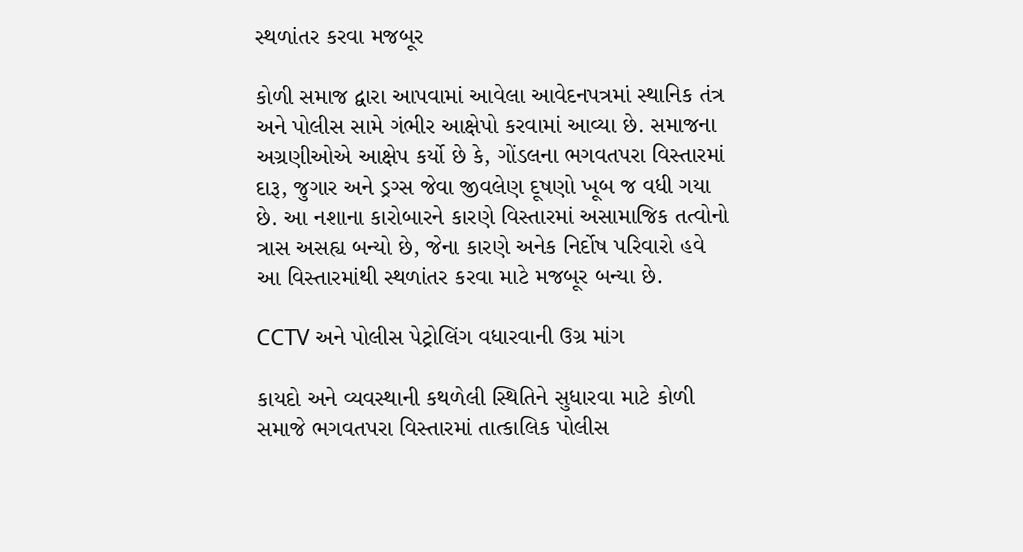સ્થળાંતર કરવા મજબૂર

કોળી સમાજ દ્વારા આપવામાં આવેલા આવેદનપત્રમાં સ્થાનિક તંત્ર અને પોલીસ સામે ગંભીર આક્ષેપો કરવામાં આવ્યા છે. સમાજના અગ્રણીઓએ આક્ષેપ કર્યો છે કે, ગોંડલના ભગવતપરા વિસ્તારમાં દારૂ, જુગાર અને ડ્રગ્સ જેવા જીવલેણ દૂષણો ખૂબ જ વધી ગયા છે. આ નશાના કારોબારને કારણે વિસ્તારમાં અસામાજિક તત્વોનો ત્રાસ અસહ્ય બન્યો છે, જેના કારણે અનેક નિર્દોષ પરિવારો હવે આ વિસ્તારમાંથી સ્થળાંતર કરવા માટે મજબૂર બન્યા છે.

CCTV અને પોલીસ પેટ્રોલિંગ વધારવાની ઉગ્ર માંગ

કાયદો અને વ્યવસ્થાની કથળેલી સ્થિતિને સુધારવા માટે કોળી સમાજે ભગવતપરા વિસ્તારમાં તાત્કાલિક પોલીસ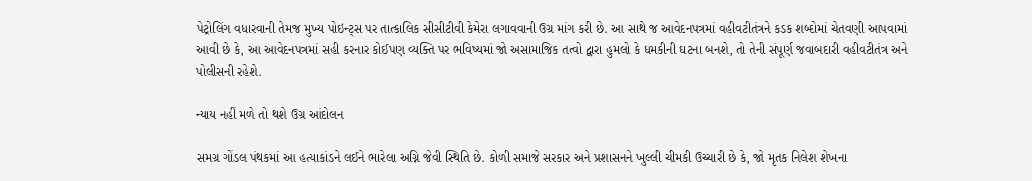પેટ્રોલિંગ વધારવાની તેમજ મુખ્ય પોઇન્ટ્સ પર તાત્કાલિક સીસીટીવી કેમેરા લગાવવાની ઉગ્ર માંગ કરી છે. આ સાથે જ આવેદનપત્રમાં વહીવટીતંત્રને કડક શબ્દોમાં ચેતવણી આપવામાં આવી છે કે, આ આવેદનપત્રમાં સહી કરનાર કોઈપણ વ્યક્તિ પર ભવિષ્યમાં જો અસામાજિક તત્વો દ્વારા હુમલો કે ધમકીની ઘટના બનશે, તો તેની સંપૂર્ણ જવાબદારી વહીવટીતંત્ર અને પોલીસની રહેશે.

ન્યાય નહીં મળે તો થશે ઉગ્ર આંદોલન

સમગ્ર ગોંડલ પંથકમાં આ હત્યાકાંડને લઈને ભારેલા અગ્નિ જેવી સ્થિતિ છે. કોળી સમાજે સરકાર અને પ્રશાસનને ખુલ્લી ચીમકી ઉચ્ચારી છે કે, જો મૃતક નિલેશ શેખના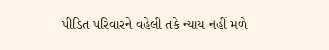પીડિત પરિવારને વહેલી તકે ન્યાય નહીં મળે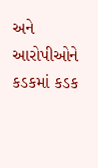અને આરોપીઓને કડકમાં કડક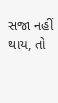સજા નહીં થાય, તો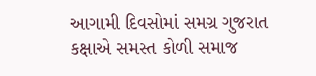આગામી દિવસોમાં સમગ્ર ગુજરાત કક્ષાએ સમસ્ત કોળી સમાજ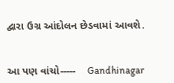દ્વારા ઉગ્ર આંદોલન છેડવામાં આવશે.


આ પણ વાંચો-----    Gandhinagar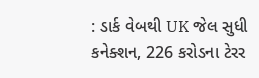: ડાર્ક વેબથી UK જેલ સુધી કનેક્શન, 226 કરોડના ટેરર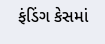ફંડિંગ કેસમાં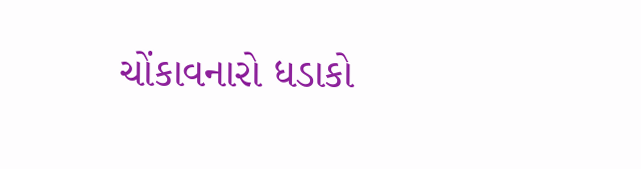ચોંકાવનારો ધડાકો